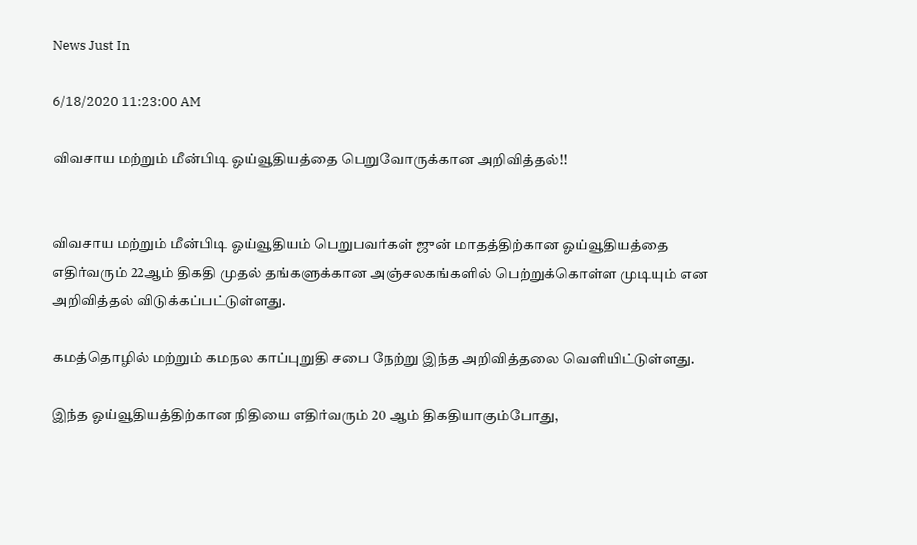News Just In

6/18/2020 11:23:00 AM

விவசாய மற்றும் மீன்பிடி ஓய்வூதியத்தை பெறுவோருக்கான அறிவித்தல்!!


விவசாய மற்றும் மீன்பிடி ஓய்வூதியம் பெறுபவர்கள் ஜுன் மாதத்திற்கான ஓய்வூதியத்தை எதிர்வரும் 22ஆம் திகதி முதல் தங்களுக்கான அஞ்சலகங்களில் பெற்றுக்கொள்ள முடியும் என அறிவித்தல் விடுக்கப்பட்டுள்ளது.

கமத்தொழில் மற்றும் கமநல காப்புறுதி சபை நேற்று இந்த அறிவித்தலை வெளியிட்டுள்ளது.

இந்த ஓய்வூதியத்திற்கான நிதியை எதிர்வரும் 20 ஆம் திகதியாகும்போது,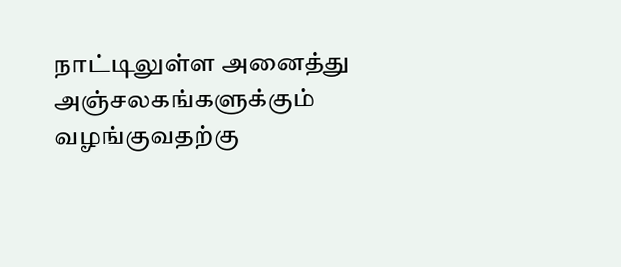நாட்டிலுள்ள அனைத்து அஞ்சலகங்களுக்கும் வழங்குவதற்கு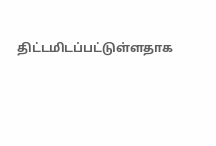திட்டமிடப்பட்டுள்ளதாக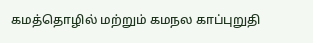கமத்தொழில் மற்றும் கமநல காப்புறுதி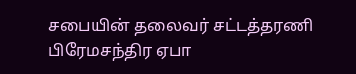சபையின் தலைவர் சட்டத்தரணி பிரேமசந்திர ஏபா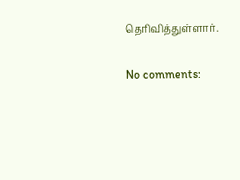தெரிவித்துள்ளார்.

No comments: